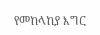የመከላከያ እግር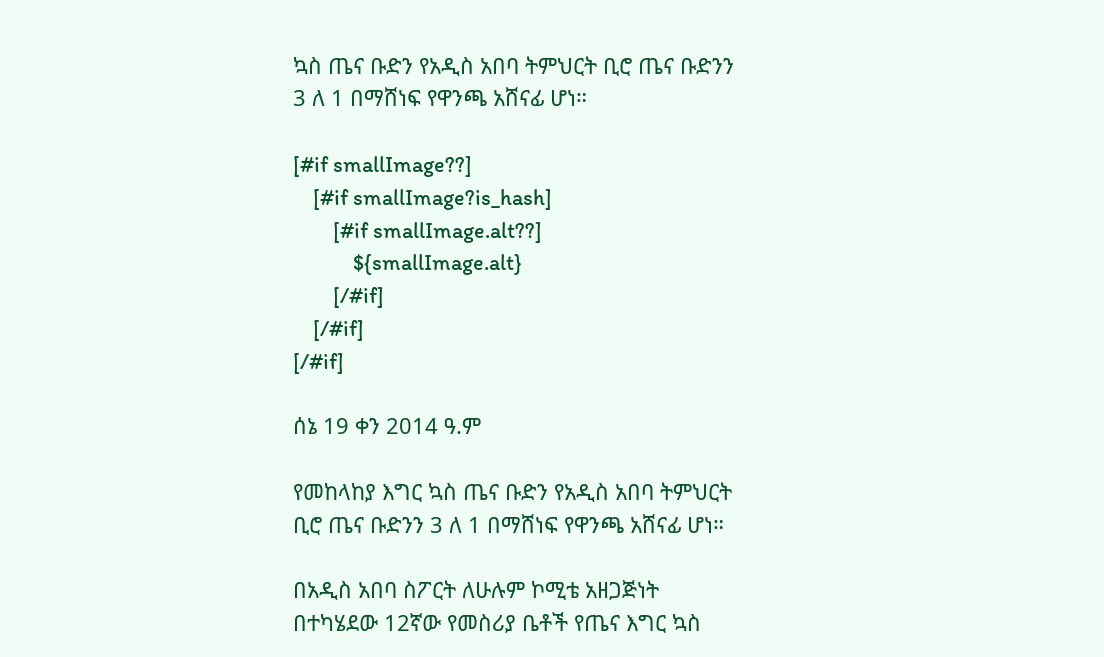ኳስ ጤና ቡድን የአዲስ አበባ ትምህርት ቢሮ ጤና ቡድንን 3 ለ 1 በማሸነፍ የዋንጫ አሸናፊ ሆነ።

[#if smallImage??]
    [#if smallImage?is_hash]
        [#if smallImage.alt??]
            ${smallImage.alt}
        [/#if]
    [/#if]
[/#if]

ሰኔ 19 ቀን 2014 ዓ.ም

የመከላከያ እግር ኳስ ጤና ቡድን የአዲስ አበባ ትምህርት ቢሮ ጤና ቡድንን 3 ለ 1 በማሸነፍ የዋንጫ አሸናፊ ሆነ።

በአዲስ አበባ ስፖርት ለሁሉም ኮሚቴ አዘጋጅነት በተካሄደው 12ኛው የመስሪያ ቤቶች የጤና እግር ኳስ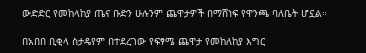ውድድር የመከላከያ ጤና ቡድን ሁሉንም ጨዋታዎች በማሸነፍ የዋንጫ ባለቤት ሆኗል።

በአበበ ቢቂላ ስታዴየም በተደረገው የፍፃሜ ጨዋታ የመከለከያ እግር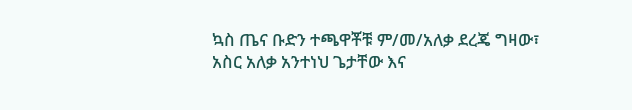ኳስ ጤና ቡድን ተጫዋቾቹ ም/መ/አለቃ ደረጄ ግዛው፣ አስር አለቃ አንተነህ ጌታቸው እና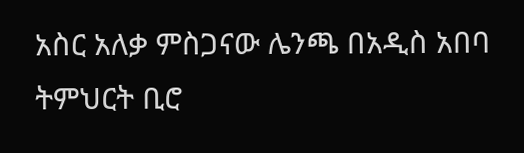አስር አለቃ ምስጋናው ሌንጫ በአዲስ አበባ ትምህርት ቢሮ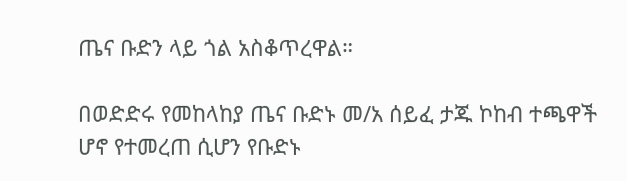ጤና ቡድን ላይ ጎል አስቆጥረዋል።

በወድድሩ የመከላከያ ጤና ቡድኑ መ/አ ሰይፈ ታጁ ኮከብ ተጫዋች ሆኖ የተመረጠ ሲሆን የቡድኑ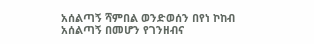አሰልጣኝ ሻምበል ወንድወሰን በየነ ኮከብ አሰልጣኝ በመሆን የገንዘብና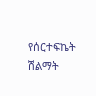የሰርተፍኬት ሽልማት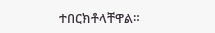ተበርክቶላቸዋል።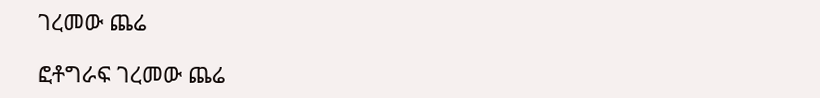ገረመው ጨሬ

ፎቶግራፍ ገረመው ጨሬ